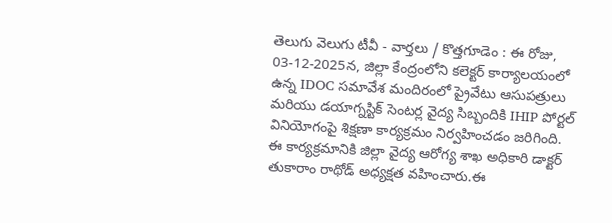తెలుగు వెలుగు టీవీ - వార్తలు / కొత్తగూడెం : ఈ రోజు, 03-12-2025న, జిల్లా కేంద్రంలోని కలెక్టర్ కార్యాలయంలో ఉన్న IDOC సమావేశ మందిరంలో ప్రైవేటు ఆసుపత్రులు మరియు డయాగ్నస్టిక్ సెంటర్ల వైద్య సిబ్బందికి IHIP పోర్టల్ వినియోగంపై శిక్షణా కార్యక్రమం నిర్వహించడం జరిగింది. ఈ కార్యక్రమానికి జిల్లా వైద్య ఆరోగ్య శాఖ అధికారి డాక్టర్ తుకారాం రాథోడ్ అధ్యక్షత వహించారు.ఈ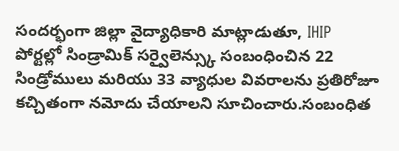సందర్భంగా జిల్లా వైద్యాధికారి మాట్లాడుతూ, IHIP పోర్టల్లో సిండ్రామిక్ సర్వైలెన్స్కు సంబంధించిన 22 సిండ్రోములు మరియు 33 వ్యాధుల వివరాలను ప్రతిరోజూ కచ్చితంగా నమోదు చేయాలని సూచించారు.సంబంధిత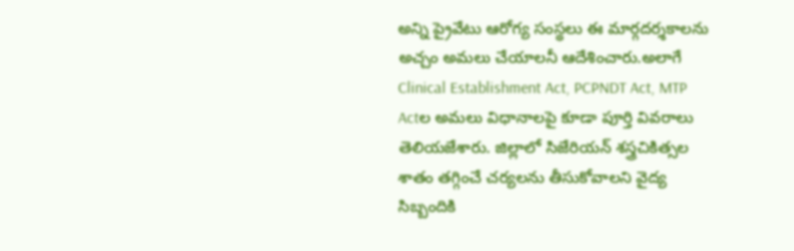అన్ని ప్రైవేటు ఆరోగ్య సంస్థలు ఈ మార్గదర్శకాలను అచ్చం అమలు చేయాలనీ ఆదేశించారు.అలాగే Clinical Establishment Act, PCPNDT Act, MTP Actల అమలు విధానాలపై కూడా పూర్తి వివరాలు తెలియజేశారు. జిల్లాలో సిజేరియన్ శస్త్రచికిత్సల శాతం తగ్గించే చర్యలను తీసుకోవాలని వైద్య సిబ్బందికి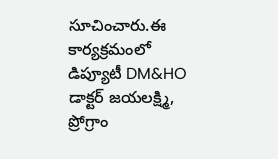సూచించారు.ఈ కార్యక్రమంలో డిప్యూటీ DM&HO డాక్టర్ జయలక్ష్మి, ప్రోగ్రాం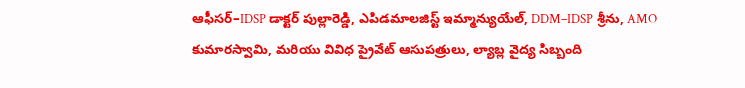ఆఫీసర్–IDSP డాక్టర్ పుల్లారెడ్డి, ఎపిడమాలజిస్ట్ ఇమ్మాన్యుయేల్, DDM–IDSP శ్రీను, AMO కుమారస్వామి, మరియు వివిధ ప్రైవేట్ ఆసుపత్రులు, ల్యాబ్ల వైద్య సిబ్బంది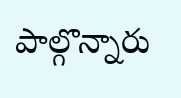పాల్గొన్నారు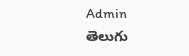Admin
తెలుగు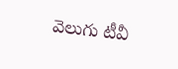వెలుగు టీవీ